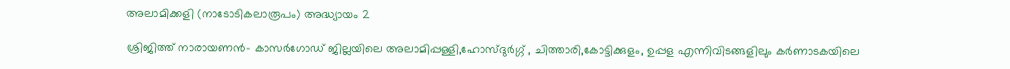അലാമിക്കളി (നാടോടികലാരൂപം) അദ്ധ്യായം 2

ശ്രിജിത്ത് നാരായണന്‍- കാസര്‍ഗോഡ് ജില്ലയിലെ അലാമിപ്പള്ളി,ഹോസ്ദുര്‍ഗ്ഗ് , ചിത്താരി,കോട്ടിക്കുളം, ഉപ്പള എന്നിവിടങ്ങളിലും കര്‍ണാടകയിലെ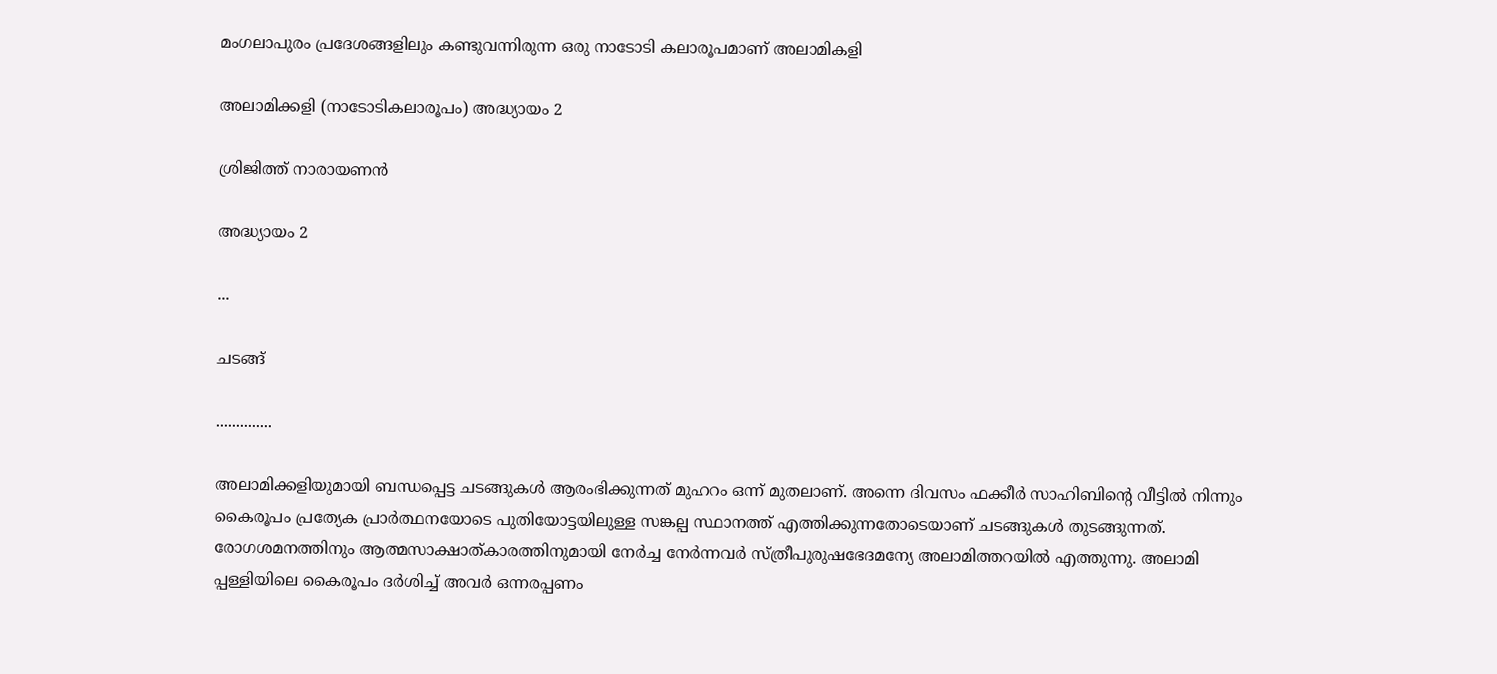മംഗലാപുരം പ്രദേശങ്ങളിലും കണ്ടുവന്നിരുന്ന ഒരു നാടോടി കലാരൂപമാണ് അലാമികളി

അലാമിക്കളി (നാടോടികലാരൂപം) അദ്ധ്യായം 2

ശ്രിജിത്ത് നാരായണന്‍

അദ്ധ്യായം 2

...

ചടങ്ങ്

..............

അലാമിക്കളിയുമായി ബന്ധപ്പെട്ട ചടങ്ങുകള്‍ ആരംഭിക്കുന്നത് മുഹറം ഒന്ന് മുതലാണ്. അന്നെ ദിവസം ഫക്കീര്‍ സാഹിബിന്റെ വീട്ടില്‍ നിന്നും കൈരൂപം പ്രത്യേക പ്രാര്‍ത്ഥനയോടെ പുതിയോട്ടയിലുള്ള സങ്കല്പ സ്ഥാനത്ത് എത്തിക്കുന്നതോടെയാണ് ചടങ്ങുകള്‍ തുടങ്ങുന്നത്. രോഗശമനത്തിനും ആത്മസാക്ഷാത്കാരത്തിനുമായി നേര്‍ച്ച നേര്‍ന്നവര്‍ സ്ത്രീപുരുഷഭേദമന്യേ അലാമിത്തറയില്‍ എത്തുന്നു. അലാമി പ്പള്ളിയിലെ കൈരൂപം ദര്‍ശിച്ച് അവര്‍ ഒന്നരപ്പണം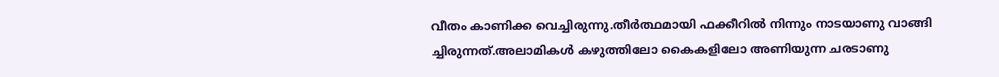വീതം കാണിക്ക വെച്ചിരുന്നു.തീര്‍ത്ഥമായി ഫക്കീറില്‍ നിന്നും നാടയാണു വാങ്ങി ച്ചിരുന്നത്.അലാമികള്‍ കഴുത്തിലോ കൈകളിലോ അണിയുന്ന ചരടാണു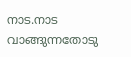നാട.നാട വാങ്ങുന്നതോടു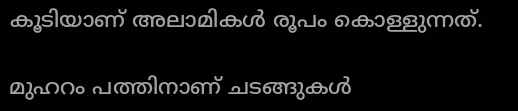കൂടിയാണ് അലാമികള്‍ രൂപം കൊള്ളുന്നത്.

മുഹറം പത്തിനാണ് ചടങ്ങുകള്‍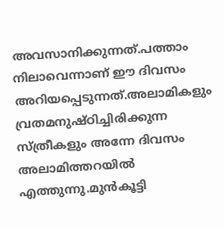അവസാനിക്കുന്നത്.പത്താം നിലാവെന്നാണ് ഈ ദിവസം അറിയപ്പെടുന്നത്.അലാമികളും വ്രതമനുഷ്ഠിച്ചിരിക്കുന്ന സ്ത്രീകളും അന്നേ ദിവസം അലാമിത്തറയില്‍ എത്തുന്നു.മുന്‍കൂട്ടി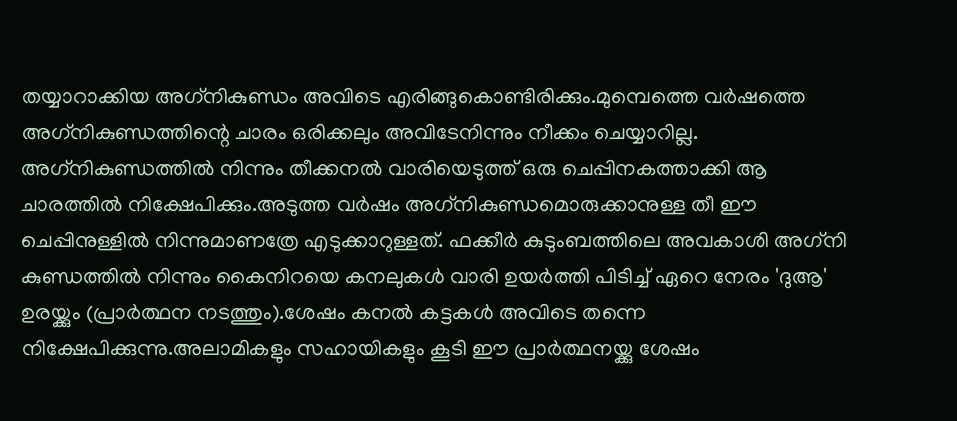തയ്യാറാക്കിയ അഗ്‌നികുണ്ഡം അവിടെ എരിങ്ങുകൊണ്ടിരിക്കും.മുമ്പെത്തെ വര്‍ഷത്തെ അഗ്‌നികുണ്ഡത്തിന്റെ ചാരം ഒരിക്കലും അവിടേനിന്നും നീക്കം ചെയ്യാറില്ല. അഗ്‌നികുണ്ഡത്തില്‍ നിന്നും തീക്കനല്‍ വാരിയെടുത്ത് ഒരു ചെപ്പിനകത്താക്കി ആ ചാരത്തില്‍ നിക്ഷേപിക്കും.അടുത്ത വര്‍ഷം അഗ്‌നികുണ്ഡമൊരുക്കാനുള്ള തീ ഈ ചെപ്പിനുള്ളില്‍ നിന്നുമാണത്രേ എടുക്കാറുള്ളത്. ഫക്കീര്‍ കുടുംബത്തിലെ അവകാശി അഗ്‌നി കുണ്ഡത്തില്‍ നിന്നും കൈനിറയെ കനലുകള്‍ വാരി ഉയര്‍ത്തി പിടിച്ച് ഏറെ നേരം 'ദുആ' ഉരയ്ക്കും (പ്രാര്‍ത്ഥന നടത്തും).ശേഷം കനല്‍ കട്ടകള്‍ അവിടെ തന്നെ നിക്ഷേപിക്കുന്നു.അലാമികളും സഹായികളും കൂടി ഈ പ്രാര്‍ത്ഥനയ്ക്കു ശേഷം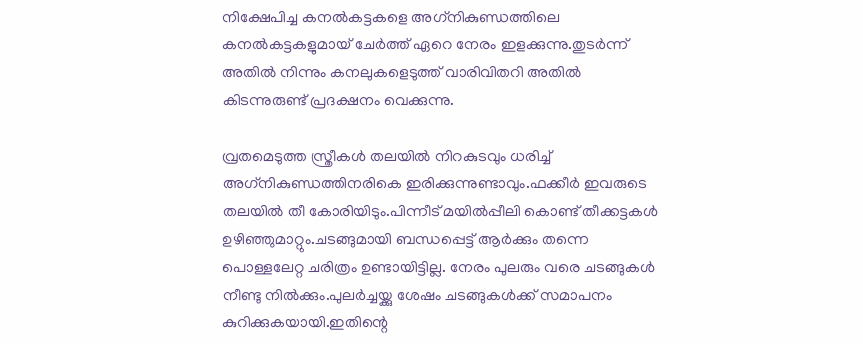നിക്ഷേപിച്ച കനല്‍കട്ടകളെ അഗ്‌നികുണ്ഡത്തിലെ കനല്‍കട്ടകളുമായ് ചേര്‍ത്ത് ഏറെ നേരം ഇളക്കുന്നു.തുടര്‍ന്ന് അതില്‍ നിന്നും കനലുകളെടുത്ത് വാരിവിതറി അതില്‍ കിടന്നുരുണ്ട് പ്രദക്ഷനം വെക്കുന്നു.

വ്രതമെടുത്ത സ്ത്രീകള്‍ തലയില്‍ നിറകുടവും ധരിച്ച് അഗ്‌നികുണ്ഡത്തിനരികെ ഇരിക്കുന്നുണ്ടാവും.ഫക്കീര്‍ ഇവരുടെ തലയില്‍ തീ കോരിയിടും.പിന്നീട് മയില്‍പ്പീലി കൊണ്ട് തീക്കട്ടകള്‍ ഉഴിഞ്ഞുമാറ്റും.ചടങ്ങുമായി ബന്ധപ്പെട്ട് ആര്‍ക്കും തന്നെ പൊള്ളലേറ്റ ചരിത്രം ഉണ്ടായിട്ടില്ല. നേരം പുലരും വരെ ചടങ്ങുകള്‍ നീണ്ടു നില്‍ക്കും.പുലര്‍ച്ചയ്ക്കു ശേഷം ചടങ്ങുകള്‍ക്ക് സമാപനം കുറിക്കുകയായി.ഇതിന്റെ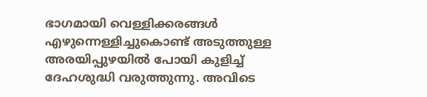ഭാഗമായി വെള്ളിക്കരങ്ങള്‍ എഴുന്നെള്ളിച്ചുകൊണ്ട് അടുത്തുള്ള അരയിപ്പുഴയില്‍ പോയി കുളിച്ച് ദേഹശുദ്ധി വരുത്തുന്നു. അവിടെ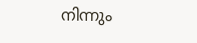നിന്നും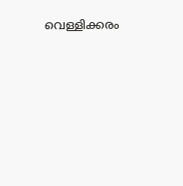വെള്ളിക്കരം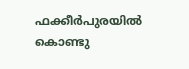ഫക്കീര്‍പുരയില്‍ കൊണ്ടു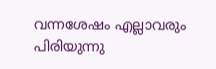വന്നശേഷം എല്ലാവരും പിരിയുന്നു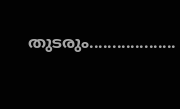തുടരും...................